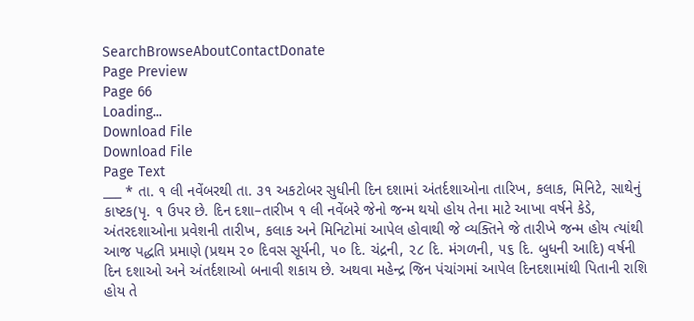SearchBrowseAboutContactDonate
Page Preview
Page 66
Loading...
Download File
Download File
Page Text
___ * તા. ૧ લી નવેંબરથી તા. ૩૧ અકટોબર સુધીની દિન દશામાં અંતર્દશાઓના તારિખ, કલાક, મિનિટે, સાથેનું કાષ્ટક(પૃ. ૧ ઉપર છે. દિન દશા–તારીખ ૧ લી નવેંબરે જેનો જન્મ થયો હોય તેના માટે આખા વર્ષને કેડે, અંતરદશાઓના પ્રવેશની તારીખ, કલાક અને મિનિટોમાં આપેલ હોવાથી જે વ્યક્તિને જે તારીખે જન્મ હોય ત્યાંથી આજ પદ્ધતિ પ્રમાણે (પ્રથમ ૨૦ દિવસ સૂર્યની, ૫૦ દિ. ચંદ્રની, ૨૮ દિ. મંગળની, ૫૬ દિ. બુધની આદિ) વર્ષની દિન દશાઓ અને અંતર્દશાઓ બનાવી શકાય છે. અથવા મહેન્દ્ર જિન પંચાંગમાં આપેલ દિનદશામાંથી પિતાની રાશિ હોય તે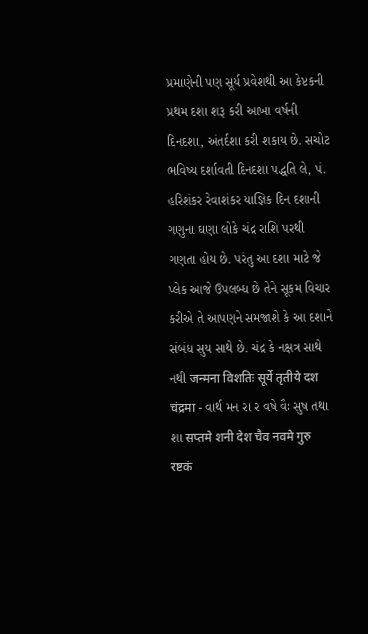પ્રમાણેની પણ સૂર્ય પ્રવેશથી આ કેપ્ટકની પ્રથમ દશા શરૂ કરી આખા વર્ષની દિનદશા, અંતર્દશા કરી શકાય છે. સચોટ ભવિષ્ય દર્શાવતી દિનદશા પદ્ધતિ લે, પં. હરિશંકર રેવાશંકર યાજ્ઞિક દિન દશાની ગણુના ઘણા લોકે ચંદ્ર રાશિ પરથી ગણતા હોય છે. પરંતુ આ દશા માટે જે પ્લેક આજે ઉપલબ્ધ છે તેને સૂકમ વિચાર કરીએ તે આપણને સમજાશે કે આ દશાને સંબંધ સુય સાથે છે. ચંદ્ર કે નક્ષત્ર સાથે નથી जन्मना विशतिः सूर्ये तृतीये दश चंद्रमा - વાર્થ મન રા ર વષે વૈઃ સુષ તથા શા सप्तमे शनी देश चैव नवमे गुरु रष्टकं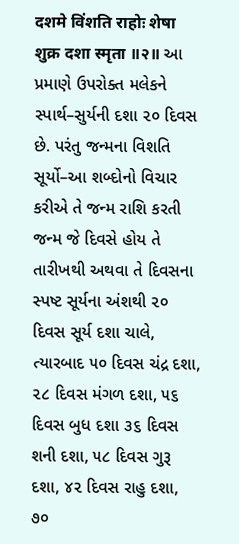दशमे विंशति राहोः शेषा शुक्र दशा स्मृता ॥२॥ આ પ્રમાણે ઉપરોક્ત મલેકને સ્પાર્થ–સુર્યની દશા ૨૦ દિવસ છે. પરંતુ જન્મના વિશતિ સૂર્યો–આ શબ્દોનો વિચાર કરીએ તે જન્મ રાશિ કરતી જન્મ જે દિવસે હોય તે તારીખથી અથવા તે દિવસના સ્પષ્ટ સૂર્યના અંશથી ૨૦ દિવસ સૂર્ય દશા ચાલે, ત્યારબાદ ૫૦ દિવસ ચંદ્ર દશા, ૨૮ દિવસ મંગળ દશા, ૫૬ દિવસ બુધ દશા ૩૬ દિવસ શની દશા, ૫૮ દિવસ ગુરૂ દશા, ૪૨ દિવસ રાહુ દશા, ૭૦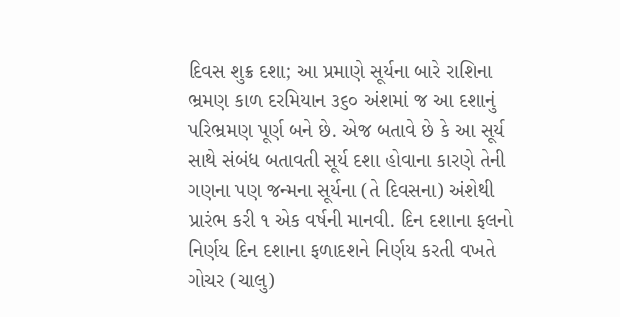દિવસ શુક્ર દશા; આ પ્રમાણે સૂર્યના બારે રાશિના ભ્રમણ કાળ દરમિયાન ૩૬૦ અંશમાં જ આ દશાનું પરિભ્રમણ પૂર્ણ બને છે. એજ બતાવે છે કે આ સૂર્ય સાથે સંબંધ બતાવતી સૂર્ય દશા હોવાના કારણે તેની ગણના પણ જન્મના સૂર્યના (તે દિવસના) અંશેથી પ્રારંભ કરી ૧ એક વર્ષની માનવી. દિન દશાના ફલનો નિર્ણય દિન દશાના ફળાદશને નિર્ણય કરતી વખતે ગોચર (ચાલુ)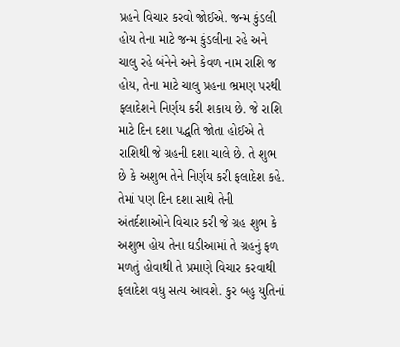પ્રહને વિચાર કરવો જોઈએ. જન્મ કુંડલી હોય તેના માટે જન્મ કુંડલીના રહે અને ચાલુ રહે બંનેને અને કેવળ નામ રાશિ જ હોય, તેના માટે ચાલુ પ્રહના ભ્રમણ પરથી ફલાદેશને નિર્ણય કરી શકાય છે. જે રાશિ માટે દિન દશા પદ્ધતિ જોતા હોઈએ તે રાશિથી જે ગ્રહની દશા ચાલે છે. તે શુભ છે કે અશુભ તેને નિર્ણય કરી ફલાદેશ કહે. તેમાં પણ દિન દશા સાથે તેની અંતર્દશાઓને વિચાર કરી જે ગ્રહ શુભ કે અશુભ હોય તેના ઘડીઆમાં તે ગ્રહનું ફળ મળતું હોવાથી તે પ્રમાણે વિચાર કરવાથી ફલાદેશ વધુ સત્ય આવશે. કુર બહુ યુતિનાં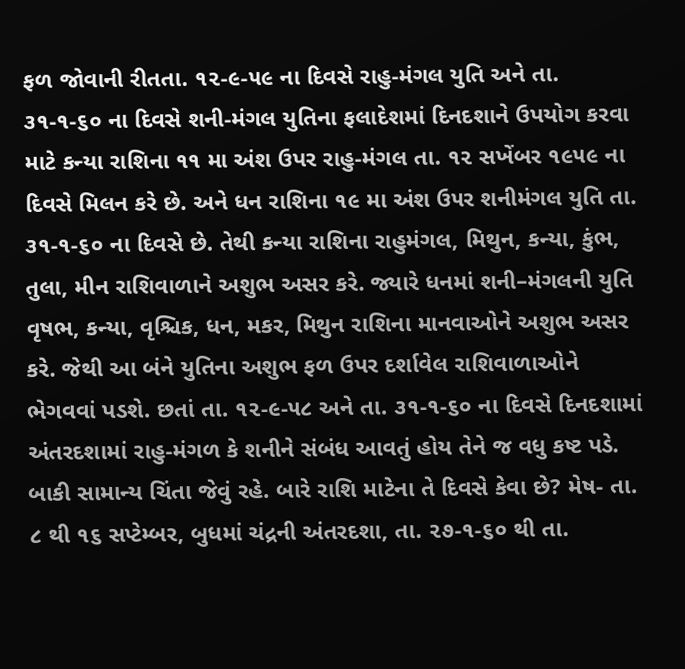ફળ જોવાની રીતતા. ૧૨-૯-૫૯ ના દિવસે રાહુ-મંગલ યુતિ અને તા. ૩૧-૧-૬૦ ના દિવસે શની-મંગલ યુતિના ફલાદેશમાં દિનદશાને ઉપયોગ કરવા માટે કન્યા રાશિના ૧૧ મા અંશ ઉપર રાહુ-મંગલ તા. ૧૨ સખેંબર ૧૯૫૯ ના દિવસે મિલન કરે છે. અને ધન રાશિના ૧૯ મા અંશ ઉ૫ર શનીમંગલ યુતિ તા. ૩૧-૧-૬૦ ના દિવસે છે. તેથી કન્યા રાશિના રાહુમંગલ, મિથુન, કન્યા, કુંભ, તુલા, મીન રાશિવાળાને અશુભ અસર કરે. જ્યારે ધનમાં શની–મંગલની યુતિ વૃષભ, કન્યા, વૃશ્ચિક, ધન, મકર, મિથુન રાશિના માનવાઓને અશુભ અસર કરે. જેથી આ બંને યુતિના અશુભ ફળ ઉપર દર્શાવેલ રાશિવાળાઓને ભેગવવાં પડશે. છતાં તા. ૧૨-૯-૫૮ અને તા. ૩૧-૧-૬૦ ના દિવસે દિનદશામાં અંતરદશામાં રાહુ-મંગળ કે શનીને સંબંધ આવતું હોય તેને જ વધુ કષ્ટ પડે. બાકી સામાન્ય ચિંતા જેવું રહે. બારે રાશિ માટેના તે દિવસે કેવા છે? મેષ- તા. ૮ થી ૧૬ સપ્ટેમ્બર, બુધમાં ચંદ્રની અંતરદશા, તા. ૨૭-૧-૬૦ થી તા.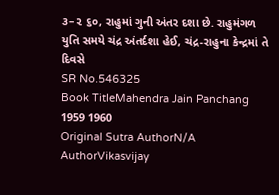૩–૨ ૬૦, રાહુમાં ગુની અંતર દશા છે. રાહુમંગળ યુતિ સમયે ચંદ્ર અંતર્દશા હેઈ, ચંદ્ર-રાહુના કેન્દ્રમાં તે દિવસે
SR No.546325
Book TitleMahendra Jain Panchang 1959 1960
Original Sutra AuthorN/A
AuthorVikasvijay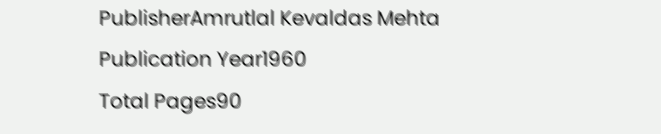PublisherAmrutlal Kevaldas Mehta
Publication Year1960
Total Pages90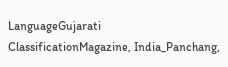LanguageGujarati
ClassificationMagazine, India_Panchang,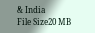& India
File Size20 MB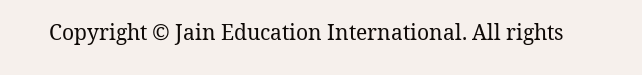Copyright © Jain Education International. All rights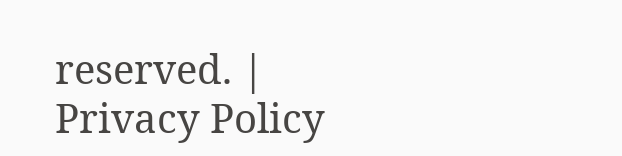reserved. | Privacy Policy